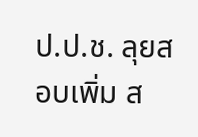ป.ป.ช. ลุยสอบเพิ่ม ส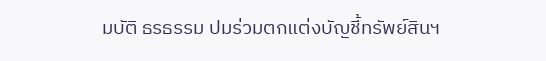มบัติ ธรธรรม ปมร่วมตกแต่งบัญชี้ทรัพย์สินฯ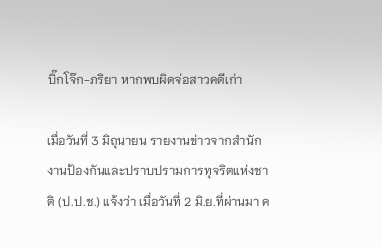บิ๊กโจ๊ก-ภริยา หากพบผิดจ่อสาวคดีเก่า

เมื่อวันที่ 3 มิถุนายน รายงานข่าวจากสำนักงานป้องกันและปราบปรามการทุจริตแห่งชาติ (ป.ป.ช.) แจ้งว่า เมื่อวันที่ 2 มิ.ย.ที่ผ่านมา ค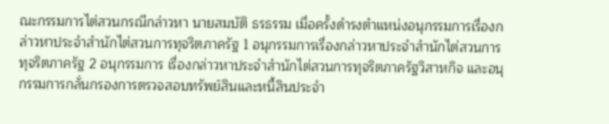ณะกรรมการไต่สวนกรณีกล่าวหา นายสมบัติ ธรธรรม เมื่อครั้งดำรงตำแหน่งอนุกรรมการเรื่องกล่าวหาประจำสำนักไต่สวนการทุจริตภาครัฐ 1 อนุกรรมการเรื่องกล่าวหาประจำสำนักไต่สวนการทุจริตภาครัฐ 2 อนุกรรมการ เรื่องกล่าวหาประจำสำนักไต่สวนการทุจริตภาครัฐวิสาหกิจ และอนุกรรมการกลั่นกรองการตรวจสอบทรัพย์สินและหนี้สินประจำ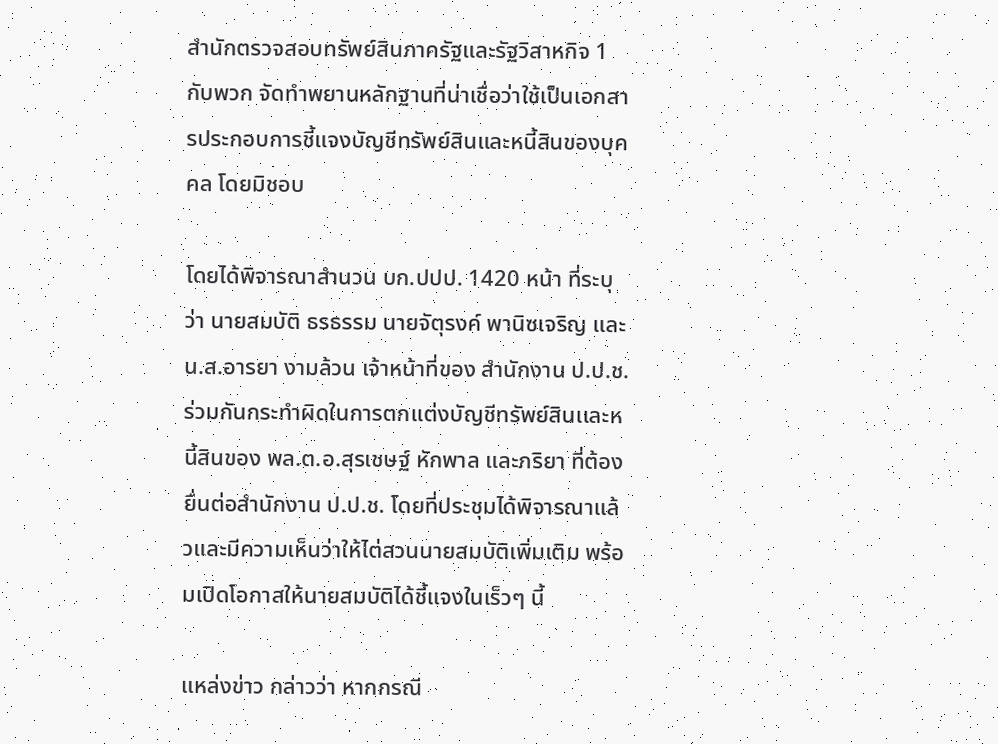สำนักตรวจสอบทรัพย์สินภาครัฐและรัฐวิสาหกิจ 1 กับพวก จัดทำพยานหลักฐานที่น่าเชื่อว่าใช้เป็นเอกสารประกอบการชี้แจงบัญชีทรัพย์สินและหนี้สินของบุคคล โดยมิชอบ

โดยได้พิจารณาสำนวน บก.ปปป. 1420 หน้า ที่ระบุว่า นายสมบัติ ธรธรรม นายจัตุรงค์ พานิซเจริญ และ น.ส.อารยา งามล้วน เจ้าหน้าที่ของ สำนักงาน ป.ป.ช. ร่วมกันกระทำผิดในการตกเเต่งบัญชีทรัพย์สินเเละหนี้สินของ พล.ต.อ.สุรเชษฐ์ หักพาล และภริยา ที่ต้องยื่นต่อสำนักงาน ป.ป.ช. โดยที่ประชุมได้พิจารณาแล้วและมีความเห็นว่าให้ไต่สวนนายสมบัติเพิ่มเติม พร้อมเปิดโอกาสให้นายสมบัติได้ชี้แจงในเร็วๆ นี้

แหล่งข่าว กล่าวว่า หากกรณี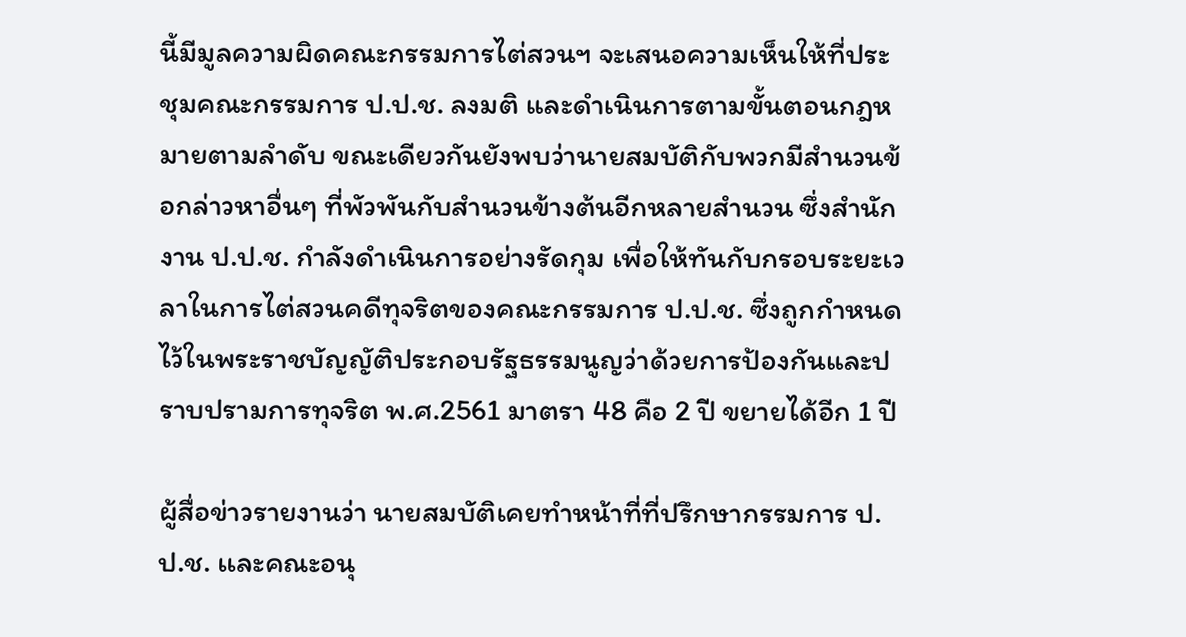นี้มีมูลความผิดคณะกรรมการไต่สวนฯ จะเสนอความเห็นให้ที่ประชุมคณะกรรมการ ป.ป.ช. ลงมติ และดำเนินการตามขั้นตอนกฎหมายตามลำดับ ขณะเดียวกันยังพบว่านายสมบัติกับพวกมีสำนวนข้อกล่าวหาอื่นๆ ที่พัวพันกับสำนวนข้างต้นอีกหลายสำนวน ซึ่งสำนักงาน ป.ป.ช. กำลังดำเนินการอย่างรัดกุม เพื่อให้ทันกับกรอบระยะเวลาในการไต่สวนคดีทุจริตของคณะกรรมการ ป.ป.ช. ซึ่งถูกกำหนดไว้ในพระราชบัญญัติประกอบรัฐธรรมนูญว่าด้วยการป้องกันและปราบปรามการทุจริต พ.ศ.2561 มาตรา 48 คือ 2 ปี ขยายได้อีก 1 ปี

ผู้สื่อข่าวรายงานว่า นายสมบัติเคยทำหน้าที่ที่ปรึกษากรรมการ ป.ป.ช. เเละคณะอนุ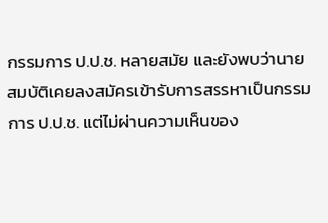กรรมการ ป.ป.ช. หลายสมัย และยังพบว่านายสมบัติเคยลงสมัครเข้ารับการสรรหาเป็นกรรมการ ป.ป.ช. แต่ไม่ผ่านความเห็นของ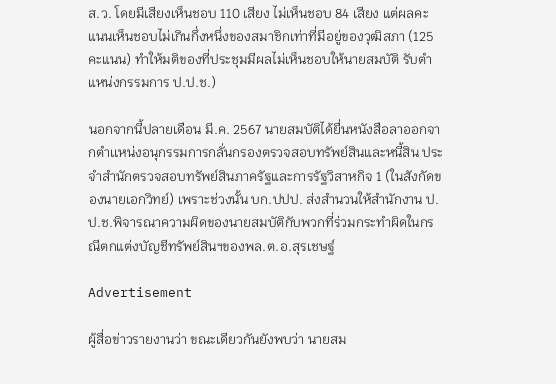ส.ว. โดยมีเสียงเห็นชอบ 110 เสียง ไม่เห็นชอบ 84 เสียง แต่ผลคะแนนเห็นชอบไม่เกินกึ่งหนึ่งของสมาชิกเท่าที่มีอยู่ของวุฒิสภา (125 คะแนน) ทำให้มติของที่ประชุมมีผลไม่เห็นชอบให้นายสมบัติ รับตำแหน่งกรรมการ ป.ป.ช.)

นอกจากนี้ปลายเดือน มี.ค. 2567 นายสมบัติได้ยื่นหนังสือลาออกจากตำเเหน่งอนุกรรมการกลั่นกรองตรวจสอบทรัพย์สินและหนี้สิน ประจำสำนักตรวจสอบทรัพย์สินภาครัฐและการรัฐวิสาหกิจ 1 (ในสังกัดของนายเอกวิทย์) เพราะช่วงนั้น บก.ปปป. ส่งสำนวนให้สำนักงาน ป.ป.ช.พิจารณาความผิดของนายสมบัติกับพวกที่ร่วมกระทำผิดในกรณีตกแต่งบัญชีทรัพย์สินฯของพล.ต.อ.สุรเชษฐ์

Advertisement

ผู้สื่อข่าวรายงานว่า ขณะเดียวกันยังพบว่า นายสม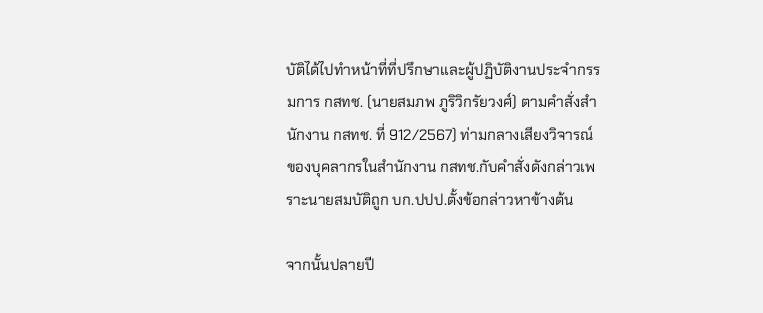บัติได้ไปทำหน้าที่ที่ปรึกษาและผู้ปฏิบัติงานประจำกรรมการ กสทช. (นายสมภพ ภูริวิกรัยวงศ์) ตามคำสั่งสำนักงาน กสทช. ที่ 912/2567) ท่ามกลางเสียงวิจารณ์ของบุคลากรในสำนักงาน กสทช.กับคำสั่งดังกล่าวเพราะนายสมบัติถูก บก.ปปป.ตั้งข้อกล่าวหาข้างต้น

จากนั้นปลายปี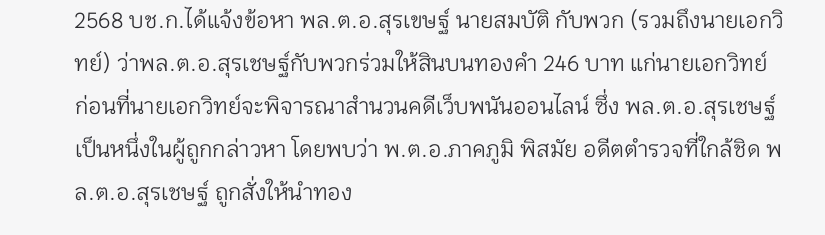2568 บช.ก.ได้แจ้งข้อหา พล.ต.อ.สุรเขษฐ์ นายสมบัติ กับพวก (รวมถึงนายเอกวิทย์) ว่าพล.ต.อ.สุรเชษฐ์กับพวกร่วมให้สินบนทองคำ 246 บาท แก่นายเอกวิทย์ ก่อนที่นายเอกวิทย์จะพิจารณาสำนวนคดีเว็บพนันออนไลน์ ซึ่ง พล.ต.อ.สุรเชษฐ์ เป็นหนึ่งในผู้ถูกกล่าวหา โดยพบว่า พ.ต.อ.ภาคภูมิ พิสมัย อดีตตำรวจที่ใกล้ชิด พล.ต.อ.สุรเชษฐ์ ถูกสั่งให้นำทอง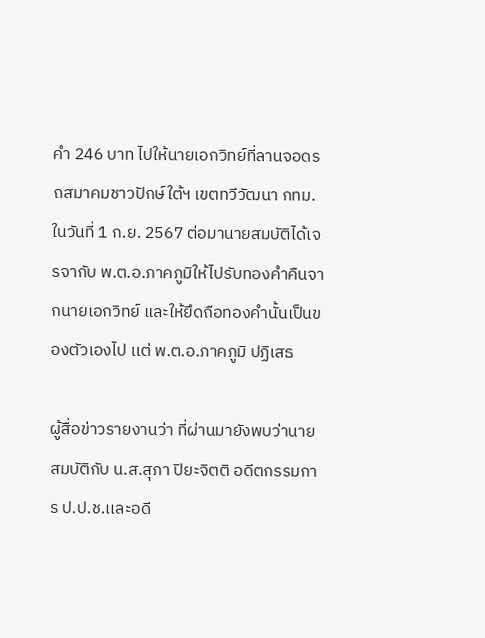คำ 246 บาท ไปให้นายเอกวิทย์ที่ลานจอดรถสมาคมชาวปักษ์ใต้ฯ เขตทวีวัฒนา กทม.ในวันที่ 1 ก.ย. 2567 ต่อมานายสมบัติได้เจรจากับ พ.ต.อ.ภาคภูมิให้ไปรับทองคำคืนจากนายเอกวิทย์ และให้ยึดถือทองคำนั้นเป็นของตัวเองไป เเต่ พ.ต.อ.ภาคภูมิ ปฏิเสธ

ผู้สื่อข่าวรายงานว่า ที่ผ่านมายังพบว่านายสมบัติกับ น.ส.สุภา ปิยะจิตติ อดีตกรรมการ ป.ป.ช.เเละอดี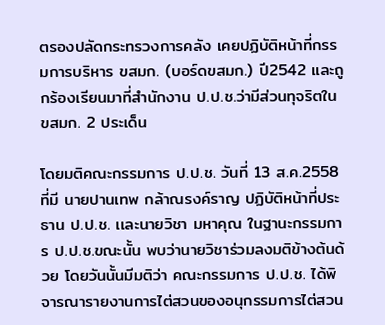ตรองปลัดกระทรวงการคลัง เคยปฏิบัติหน้าที่กรรมการบริหาร ขสมก. (บอร์ดขสมก.) ปี2542 และถูกร้องเรียนมาที่สำนักงาน ป.ป.ช.ว่ามีส่วนทุจริตใน ขสมก. 2 ประเด็น

โดยมติคณะกรรมการ ป.ป.ช. วันที่ 13 ส.ค.2558 ที่มี นายปานเทพ กล้าณรงค์ราญ ปฏิบัติหน้าที่ประธาน ป.ป.ช. เเละนายวิชา มหาคุณ ในฐานะกรรมการ ป.ป.ช.ขณะนั้น พบว่านายวิชาร่วมลงมติข้างต้นด้วย โดยวันนั้นมีมติว่า คณะกรรมการ ป.ป.ช. ได้พิจารณารายงานการไต่สวนของอนุกรรมการไต่สวน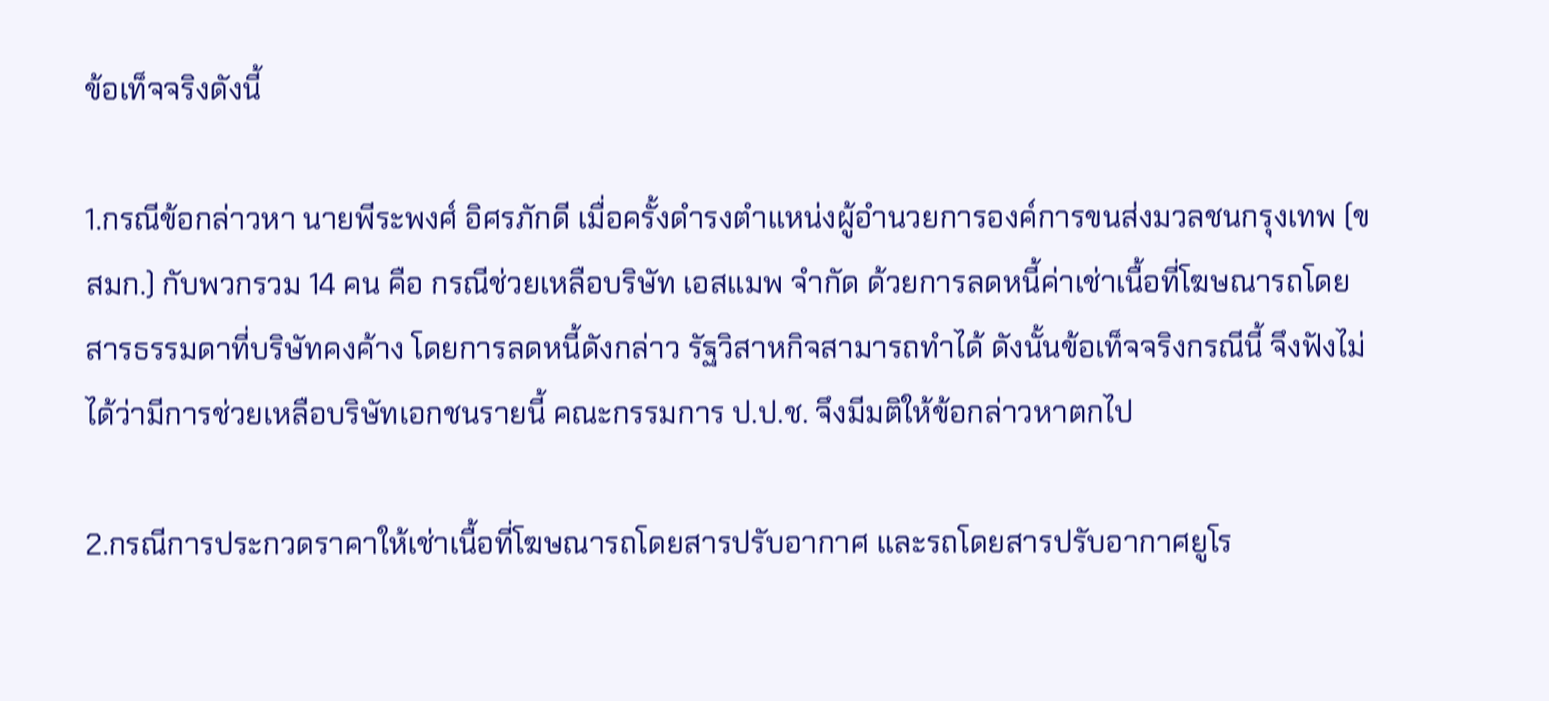ข้อเท็จจริงดังนี้

1.กรณีข้อกล่าวหา นายพีระพงศ์ อิศรภักดี เมื่อครั้งดำรงตำแหน่งผู้อำนวยการองค์การขนส่งมวลชนกรุงเทพ (ขสมก.) กับพวกรวม 14 คน คือ กรณีช่วยเหลือบริษัท เอสแมพ จำกัด ด้วยการลดหนี้ค่าเช่าเนื้อที่โฆษณารถโดยสารธรรมดาที่บริษัทคงค้าง โดยการลดหนี้ดังกล่าว รัฐวิสาหกิจสามารถทำได้ ดังนั้นข้อเท็จจริงกรณีนี้ จึงฟังไม่ได้ว่ามีการช่วยเหลือบริษัทเอกชนรายนี้ คณะกรรมการ ป.ป.ช. จึงมีมติให้ข้อกล่าวหาตกไป

2.กรณีการประกวดราคาให้เช่าเนื้อที่โฆษณารถโดยสารปรับอากาศ และรถโดยสารปรับอากาศยูโร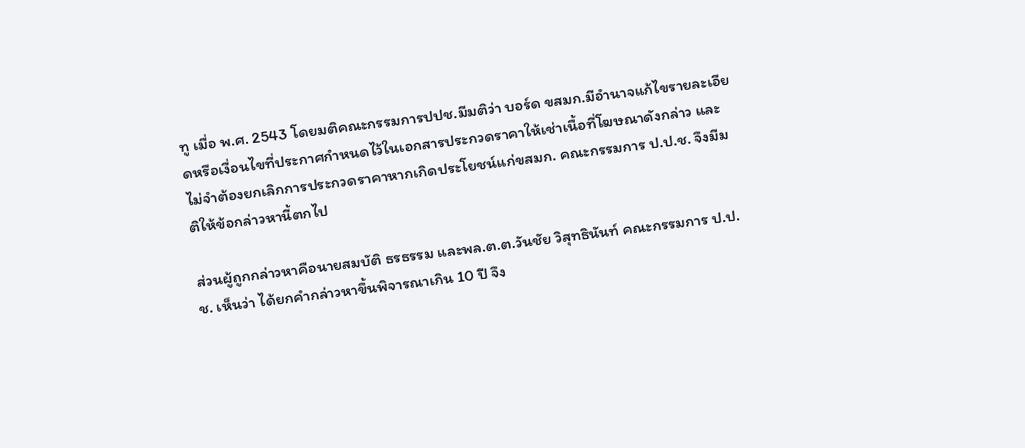ทู เมื่อ พ.ศ. 2543 โดยมติคณะกรรมการปปช.มีมติว่า บอร์ด ขสมก.มีอำนาจแก้ไขรายละเอียดหรือเงื่อนไขที่ประกาศกำหนดไว้ในเอกสารประกวดราคาให้เช่าเนื้อที่โฆษณาดังกล่าว และไม่จำต้องยกเลิกการประกวดราคาหากเกิดประโยชน์แก่ขสมก. คณะกรรมการ ป.ป.ช. จึงมีมติให้ข้อกล่าวหานี้ตกไป

ส่วนผู้ถูกกล่าวหาคือนายสมบัติ ธรธรรม และพล.ต.ต.วันชัย วิสุทธินันท์ คณะกรรมการ ป.ป.ช. เห็นว่า ได้ยกคำกล่าวหาขึ้นพิจารณาเกิน 10 ปี จึง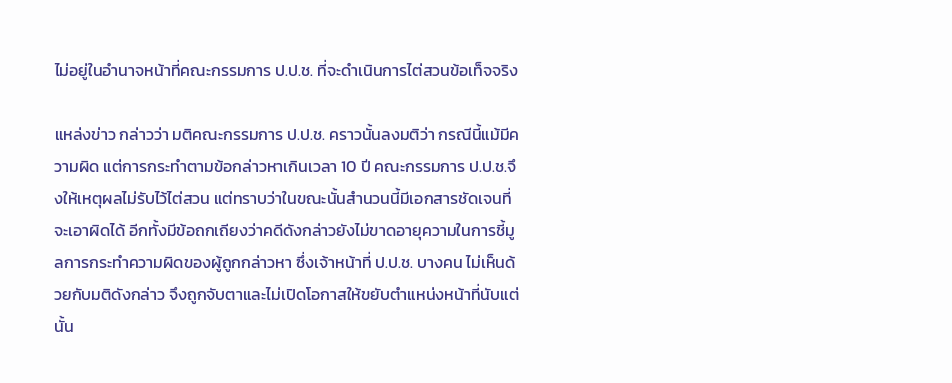ไม่อยู่ในอำนาจหน้าที่คณะกรรมการ ป.ป.ช. ที่จะดำเนินการไต่สวนข้อเท็จจริง

แหล่งข่าว กล่าวว่า มติคณะกรรมการ ป.ป.ช. คราวนั้นลงมติว่า กรณีนี้แม้มีความผิด แต่การกระทำตามข้อกล่าวหาเกินเวลา 10 ปี คณะกรรมการ ป.ป.ช.จึงให้เหตุผลไม่รับไว้ไต่สวน แต่ทราบว่าในขณะนั้นสำนวนนี้มีเอกสารชัดเจนที่จะเอาผิดได้ อีกทั้งมีข้อถกเถียงว่าคดีดังกล่าวยังไม่ขาดอายุความในการชี้มูลการกระทำความผิดของผู้ถูกกล่าวหา ซึ่งเจ้าหน้าที่ ป.ป.ช. บางคน ไม่เห็นด้วยกับมติดังกล่าว จึงถูกจับตาและไม่เปิดโอกาสให้ขยับตำแหน่งหน้าที่นับแต่นั้น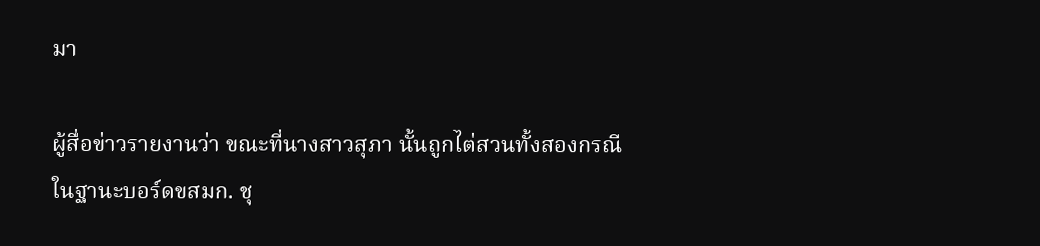มา

ผู้สื่อข่าวรายงานว่า ขณะที่นางสาวสุภา นั้นถูกไต่สวนทั้งสองกรณีในฐานะบอร์ดขสมก. ชุ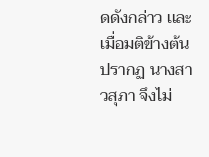ดดังกล่าว เเละเมื่อมติข้างต้นปรากฏ นางสาวสุภา จึงไม่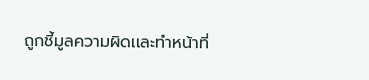ถูกชี้มูลความผิดเเละทำหน้าที่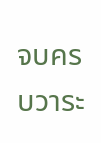จบครบวาระ